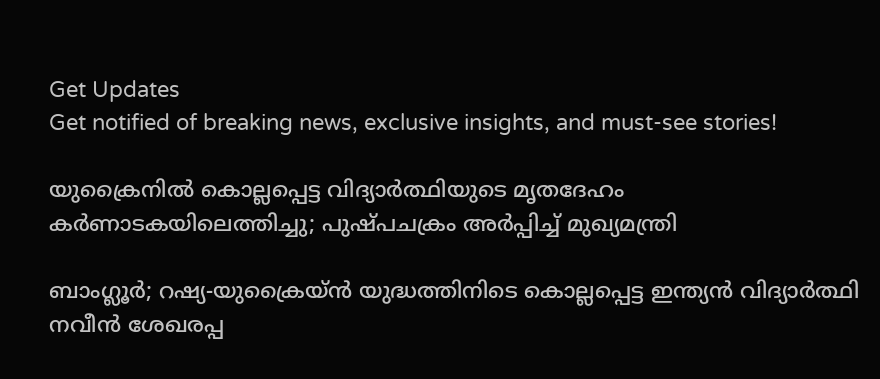Get Updates
Get notified of breaking news, exclusive insights, and must-see stories!

യുക്രൈനിൽ കൊല്ലപ്പെട്ട വിദ്യാർത്ഥിയുടെ മൃതദേഹം കർണാടകയിലെത്തിച്ചു; പുഷ്പചക്രം അർപ്പിച്ച് മുഖ്യമന്ത്രി

ബാംഗ്ലൂർ; റഷ്യ-യുക്രൈയ്ൻ യുദ്ധത്തിനിടെ കൊല്ലപ്പെട്ട ഇന്ത്യൻ വിദ്യാർത്ഥി നവീൻ ശേഖരപ്പ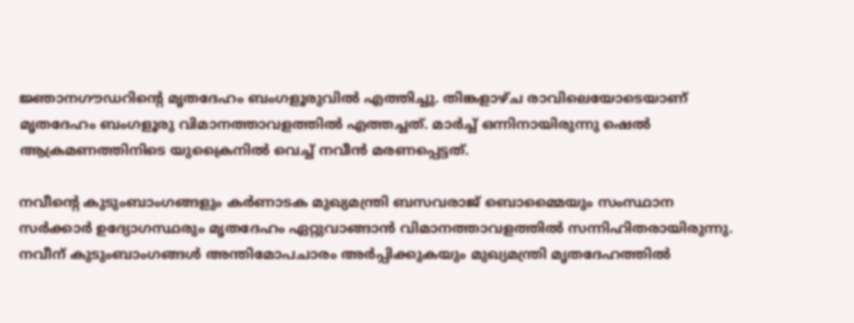ജ്ഞാനഗൗഡറിന്റെ മൃതദേഹം ബംഗളൂരുവിൽ എത്തിച്ചു. തിങ്കളാഴ്ച രാവിലെയോടെയാണ് മൃതദേഹം ബംഗളൂരു വിമാനത്താവളത്തിൽ എത്തച്ചത്. മാർച്ച് ഒന്നിനായിരുന്നു ഷെൽ ആക്രമണത്തിനിടെ യുക്രൈനിൽ വെച്ച് നവീൻ മരണപ്പെട്ടത്.

നവീന്റെ കുടുംബാംഗങ്ങളും കർണാടക മുഖ്യമന്ത്രി ബസവരാജ് ബൊമ്മൈയും സംസ്ഥാന സർക്കാർ ഉദ്യോഗസ്ഥരും മൃതദേഹം ഏറ്റുവാങ്ങാൻ വിമാനത്താവളത്തിൽ സന്നിഹിതരായിരുന്നു. നവീന് കുടുംബാംഗങ്ങൾ അന്തിമോപചാരം അർപ്പിക്കുകയും മുഖ്യമന്ത്രി മൃതദേഹത്തിൽ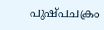പുഷ്പചക്രം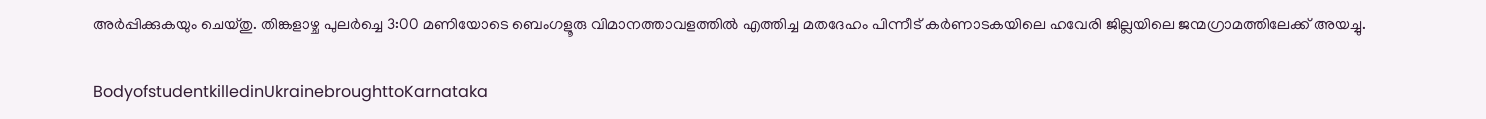അർപ്പിക്കുകയും ചെയ്തു. തിങ്കളാഴ്ച പുലർച്ചെ 3:00 മണിയോടെ ബെംഗളൂരു വിമാനത്താവളത്തിൽ എത്തിച്ച മതദേഹം പിന്നീട് കർണാടകയിലെ ഹവേരി ജില്ലയിലെ ജന്മഗ്രാമത്തിലേക്ക് അയച്ചു.

BodyofstudentkilledinUkrainebroughttoKarnataka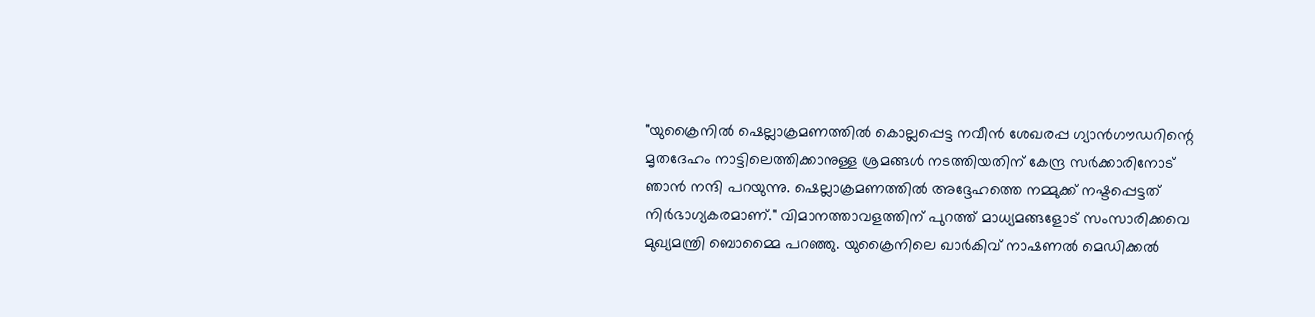"യുക്രൈനിൽ ഷെല്ലാക്രമണത്തിൽ കൊല്ലപ്പെട്ട നവീൻ ശേഖരപ്പ ഗ്യാൻഗൗഡറിന്റെ മൃതദേഹം നാട്ടിലെത്തിക്കാനുള്ള ശ്രമങ്ങൾ നടത്തിയതിന് കേന്ദ്ര സർക്കാരിനോട് ഞാൻ നന്ദി പറയുന്നു. ഷെല്ലാക്രമണത്തിൽ അദ്ദേഹത്തെ നമ്മുക്ക് നഷ്ടപ്പെട്ടത് നിർഭാഗ്യകരമാണ്." വിമാനത്താവളത്തിന് പുറത്ത് മാധ്യമങ്ങളോട് സംസാരിക്കവെ മുഖ്യമന്ത്രി ബൊമ്മൈ പറഞ്ഞു. യുക്രൈനിലെ ഖാർകിവ് നാഷണൽ മെഡിക്കൽ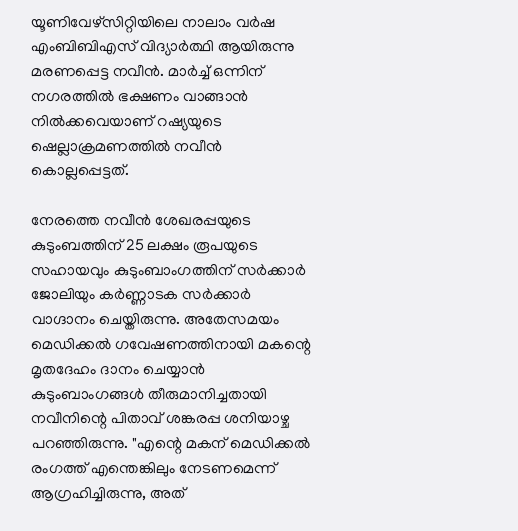യൂണിവേഴ്‌സിറ്റിയിലെ നാലാം വർഷ എംബിബിഎസ് വിദ്യാർത്ഥി ആയിരുന്നു മരണപ്പെട്ട നവീൻ. മാർച്ച് ഒന്നിന് നഗരത്തിൽ ഭക്ഷണം വാങ്ങാൻ നിൽക്കവെയാണ് റഷ്യയുടെ ഷെല്ലാക്രമണത്തിൽ നവീൻ കൊല്ലപ്പെട്ടത്.

നേരത്തെ നവീൻ ശേഖരപ്പയുടെ കുടുംബത്തിന് 25 ലക്ഷം രൂപയുടെ സഹായവും കുടുംബാംഗത്തിന് സർക്കാർ ജോലിയും കർണ്ണാടക സർക്കാർ വാഗ്ദാനം ചെയ്തിരുന്നു. അതേസമയം മെഡിക്കൽ ഗവേഷണത്തിനായി മകന്റെ മൃതദേഹം ദാനം ചെയ്യാൻ കുടുംബാംഗങ്ങൾ തീരുമാനിച്ചതായി നവീനിന്റെ പിതാവ് ശങ്കരപ്പ ശനിയാഴ്ച പറഞ്ഞിരുന്നു. "എന്റെ മകന് മെഡിക്കൽ രംഗത്ത് എന്തെങ്കിലും നേടണമെന്ന് ആഗ്രഹിച്ചിരുന്നു, അത്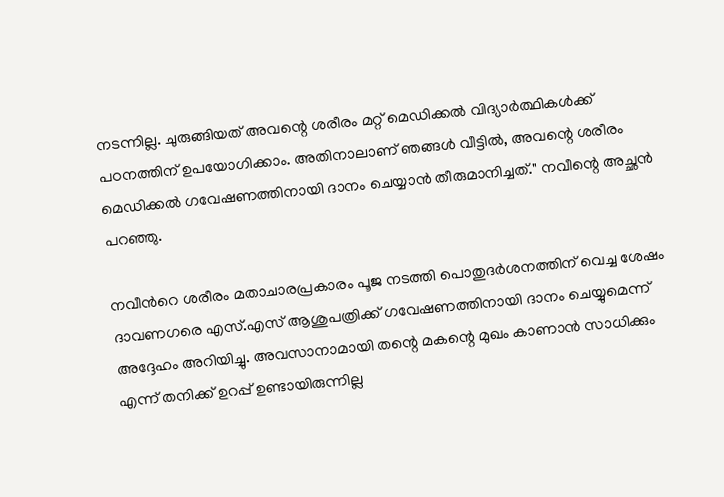നടന്നില്ല. ചുരുങ്ങിയത് അവന്റെ ശരീരം മറ്റ് മെഡിക്കൽ വിദ്യാർത്ഥികൾക്ക് പഠനത്തിന് ഉപയോഗിക്കാം. അതിനാലാണ് ഞങ്ങൾ വീട്ടിൽ, അവന്റെ ശരീരം മെഡിക്കൽ ഗവേഷണത്തിനായി ദാനം ചെയ്യാൻ തീരുമാനിച്ചത്." നവീന്റെ അച്ഛൻ പറഞ്ഞു.

നവീന്‍റെ ശരീരം മതാചാരപ്രകാരം പൂജ നടത്തി പൊതുദർശനത്തിന് വെച്ച ശേഷം ദാവണഗരെ എസ്.എസ് ആശുപത്രിക്ക് ഗവേഷണത്തിനായി ദാനം ചെയ്യുമെന്ന് അദ്ദേഹം അറിയിച്ചു. അവസാനാമായി തന്റെ മകന്റെ മുഖം കാണാൻ സാധിക്കും എന്ന് തനിക്ക് ഉറപ്പ് ഉണ്ടായിരുന്നില്ല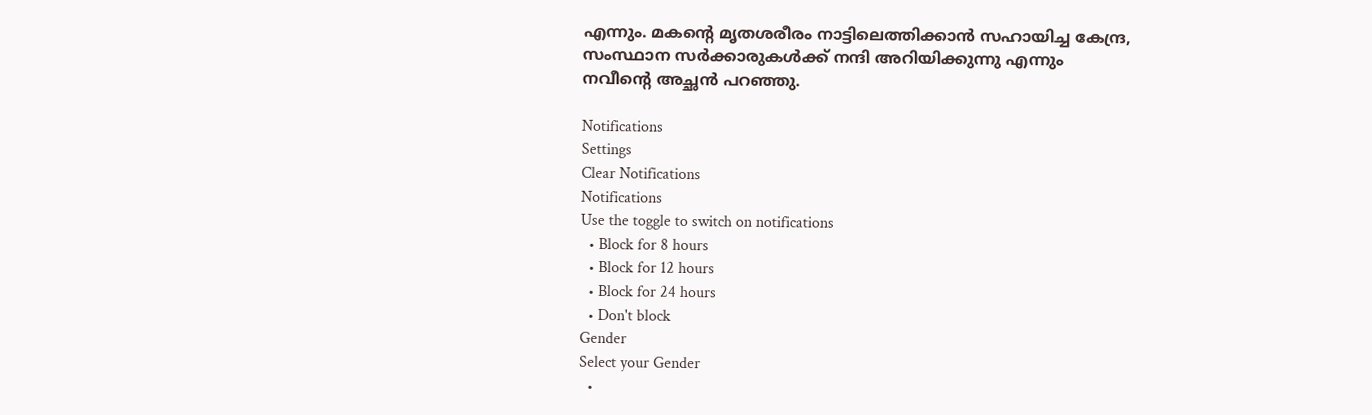എന്നും. മകന്റെ മൃതശരീരം നാട്ടിലെത്തിക്കാൻ സഹായിച്ച കേന്ദ്ര, സംസ്ഥാന സർക്കാരുകൾക്ക് നന്ദി അറിയിക്കുന്നു എന്നും നവീന്റെ അച്ഛൻ പറഞ്ഞു.

Notifications
Settings
Clear Notifications
Notifications
Use the toggle to switch on notifications
  • Block for 8 hours
  • Block for 12 hours
  • Block for 24 hours
  • Don't block
Gender
Select your Gender
  •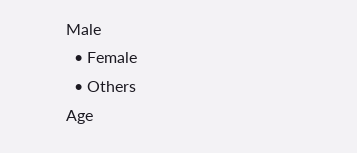Male
  • Female
  • Others
Age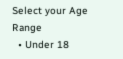Select your Age Range
  • Under 18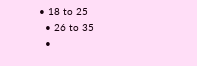• 18 to 25
  • 26 to 35
  •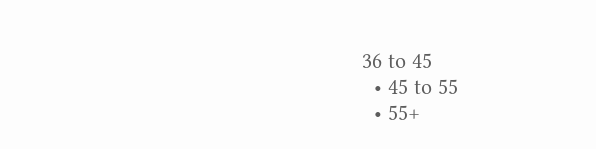36 to 45
  • 45 to 55
  • 55+